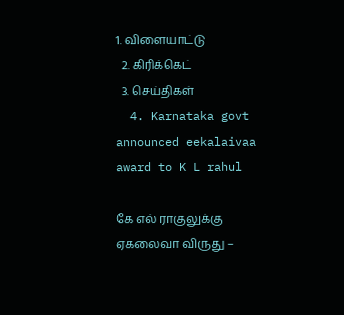1. விளையாட்டு
  2. கிரிக்கெட்
  3. செய்திகள்
  4. Karnataka govt announced eekalaivaa award to K L rahul

கே எல் ராகுலுக்கு ஏகலைவா விருது –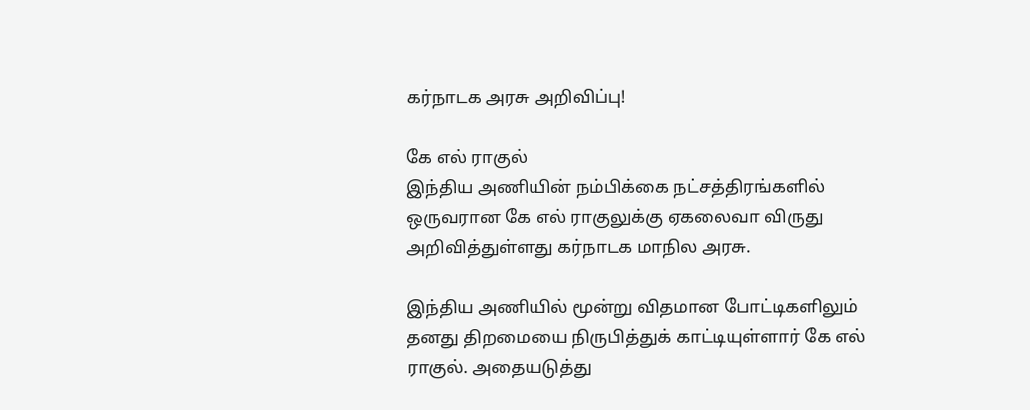கர்நாடக அரசு அறிவிப்பு!

கே எல் ராகுல்
இந்திய அணியின் நம்பிக்கை நட்சத்திரங்களில் ஒருவரான கே எல் ராகுலுக்கு ஏகலைவா விருது அறிவித்துள்ளது கர்நாடக மாநில அரசு.

இந்திய அணியில் மூன்று விதமான போட்டிகளிலும் தனது திறமையை நிருபித்துக் காட்டியுள்ளார் கே எல் ராகுல். அதையடுத்து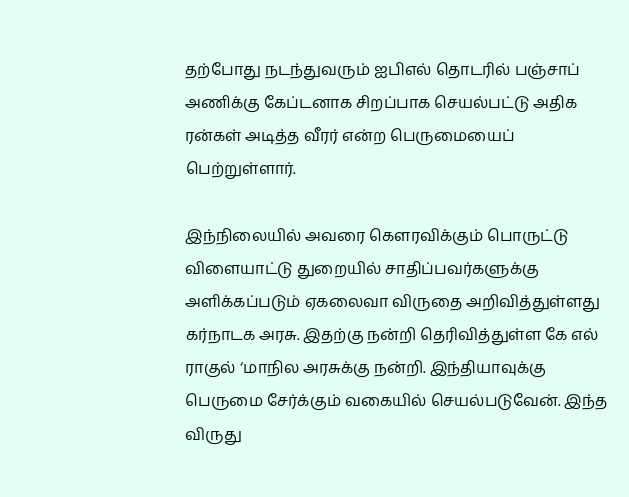தற்போது நடந்துவரும் ஐபிஎல் தொடரில் பஞ்சாப் அணிக்கு கேப்டனாக சிறப்பாக செயல்பட்டு அதிக ரன்கள் அடித்த வீரர் என்ற பெருமையைப் பெற்றுள்ளார்.

இந்நிலையில் அவரை கௌரவிக்கும் பொருட்டு விளையாட்டு துறையில் சாதிப்பவர்களுக்கு அளிக்கப்படும் ஏகலைவா விருதை அறிவித்துள்ளது கர்நாடக அரசு. இதற்கு நன்றி தெரிவித்துள்ள கே எல் ராகுல் ‘மாநில அரசுக்கு நன்றி. இந்தியாவுக்கு பெருமை சேர்க்கும் வகையில் செயல்படுவேன். இந்த விருது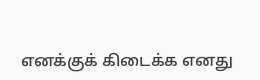எனக்குக் கிடைக்க எனது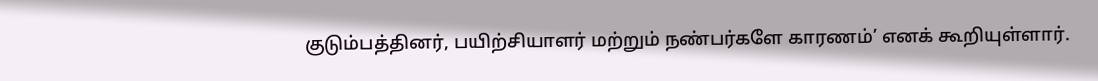குடும்பத்தினர், பயிற்சியாளர் மற்றும் நண்பர்களே காரணம்’ எனக் கூறியுள்ளார்.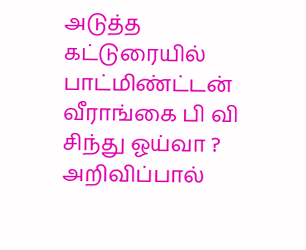அடுத்த கட்டுரையில்
பாட்மிண்ட்டன் வீராங்கை பி வி சிந்து ஓய்வா ? அறிவிப்பால்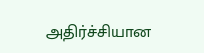அதிர்ச்சியான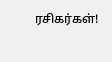ரசிகர்கள்!